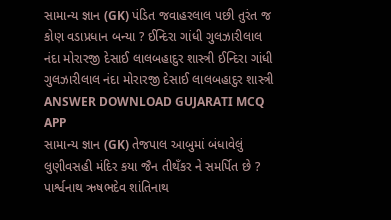સામાન્ય જ્ઞાન (GK) પંડિત જવાહરલાલ પછી તુરંત જ કોણ વડાપ્રધાન બન્યા ? ઈન્દિરા ગાંધી ગુલઝારીલાલ નંદા મોરારજી દેસાઈ લાલબહાદુર શાસ્ત્રી ઈન્દિરા ગાંધી ગુલઝારીલાલ નંદા મોરારજી દેસાઈ લાલબહાદુર શાસ્ત્રી ANSWER DOWNLOAD GUJARATI MCQ APP
સામાન્ય જ્ઞાન (GK) તેજપાલ આબુમાં બંધાવેલું લુણીવસહી મંદિર કયા જૈન તીથઁકર ને સમર્પિત છે ? પાર્શ્વનાથ ઋષભદેવ શાંતિનાથ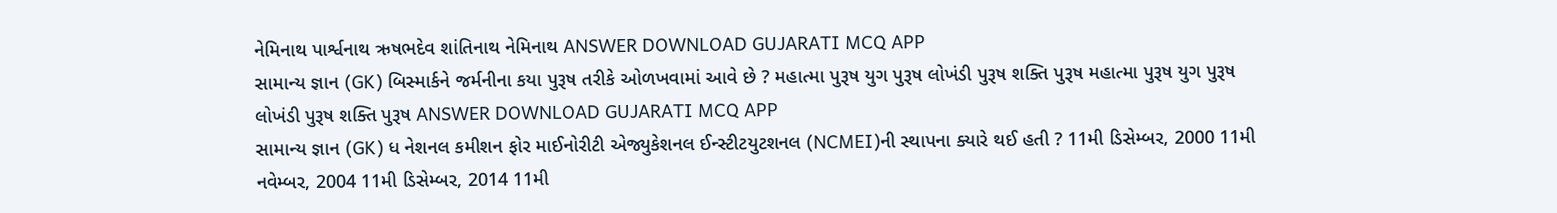નેમિનાથ પાર્શ્વનાથ ઋષભદેવ શાંતિનાથ નેમિનાથ ANSWER DOWNLOAD GUJARATI MCQ APP
સામાન્ય જ્ઞાન (GK) બિસ્માર્કને જર્મનીના કયા પુરૂષ તરીકે ઓળખવામાં આવે છે ? મહાત્મા પુરૂષ યુગ પુરૂષ લોખંડી પુરૂષ શક્તિ પુરૂષ મહાત્મા પુરૂષ યુગ પુરૂષ લોખંડી પુરૂષ શક્તિ પુરૂષ ANSWER DOWNLOAD GUJARATI MCQ APP
સામાન્ય જ્ઞાન (GK) ધ નેશનલ કમીશન ફોર માઈનોરીટી એજ્યુકેશનલ ઈન્સ્ટીટયુટશનલ (NCMEI)ની સ્થાપના ક્યારે થઈ હતી ? 11મી ડિસેમ્બર, 2000 11મી નવેમ્બર, 2004 11મી ડિસેમ્બર, 2014 11મી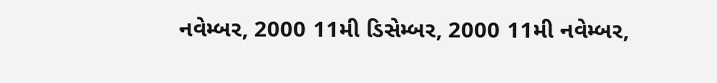નવેમ્બર, 2000 11મી ડિસેમ્બર, 2000 11મી નવેમ્બર,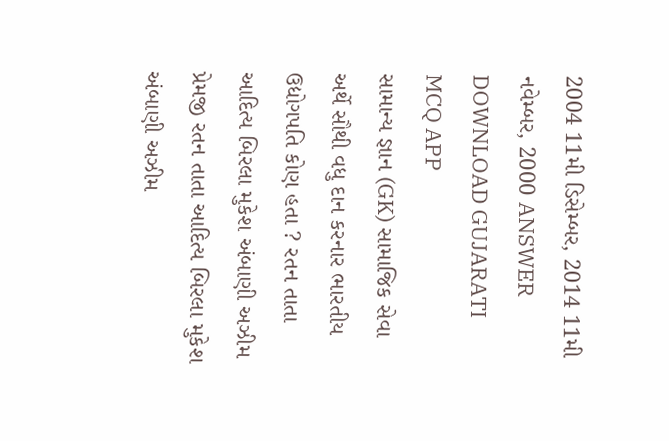2004 11મી ડિસેમ્બર, 2014 11મી નવેમ્બર, 2000 ANSWER DOWNLOAD GUJARATI MCQ APP
સામાન્ય જ્ઞાન (GK) સામાજિક સેવા અર્થે સૌથી વધુ દાન કરનાર ભારતીય ઉદ્યોગપતિ કોણ હતા ? રતન તાતા આદિત્ય બિરલા મુકેશ અંબાણી અઝીમ પ્રેમજી રતન તાતા આદિત્ય બિરલા મુકેશ અંબાણી અઝીમ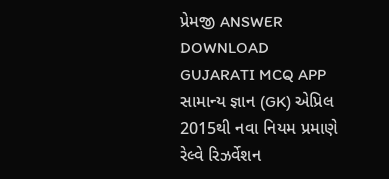પ્રેમજી ANSWER DOWNLOAD GUJARATI MCQ APP
સામાન્ય જ્ઞાન (GK) એપ્રિલ 2015થી નવા નિયમ પ્રમાણે રેલ્વે રિઝર્વેશન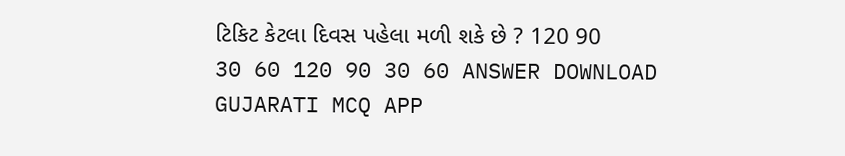ટિકિટ કેટલા દિવસ પહેલા મળી શકે છે ? 120 90 30 60 120 90 30 60 ANSWER DOWNLOAD GUJARATI MCQ APP